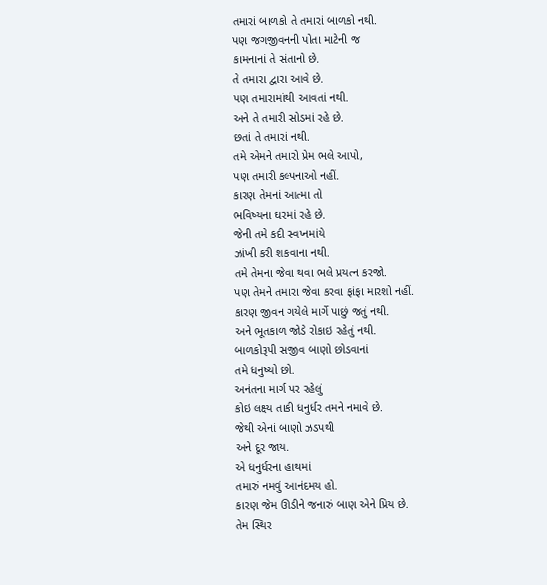તમારાં બાળકો તે તમારાં બાળકો નથી.
પણ જગજીવનની પોતા માટેની જ
કામનાનાં તે સંતાનો છે.
તે તમારા દ્વારા આવે છે.
પણ તમારામાંથી આવતાં નથી.
અને તે તમારી સોડમાં રહે છે.
છતાં તે તમારાં નથી.
તમે એમને તમારો પ્રેમ ભલે આપો,
પણ તમારી કલ્પનાઓ નહીં.
કારણ તેમનાં આત્મા તો
ભવિષ્યના ઘરમાં રહે છે.
જેની તમે કદી સ્વપ્નમાંયે
ઝાંખી કરી શકવાના નથી.
તમે તેમના જેવા થવા ભલે પ્રયત્ન કરજો.
પણ તેમને તમારા જેવા કરવા ફાંફા મારશો નહીં.
કારણ જીવન ગયેલે માર્ગે પાછું જતું નથી.
અને ભૂતકાળ જોડે રોકાઇ રહેતું નથી.
બાળકોરૂપી સજીવ બાણો છોડવાનાં
તમે ધનુષ્યો છો.
અનંતના માર્ગ પર રહેલું
કોઇ લક્ષ્ય તાકી ધનુર્ધર તમને નમાવે છે.
જેથી એનાં બાણો ઝડપથી
અને દૂર જાય.
એ ધનુર્ધરના હાથમાં
તમારું નમવું આનંદમય હો.
કારણ જેમ ઊડીને જનારું બાણ એને પ્રિય છે.
તેમ સ્થિર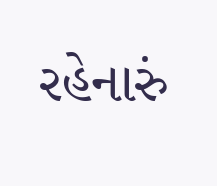રહેનારું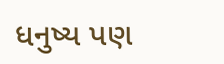ધનુષ્ય પણ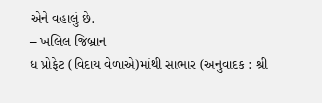એને વહાલું છે.
– ખલિલ જિબ્રાન
ધ પ્રોફેટ (વિદાય વેળાએ)માંથી સાભાર (અનુવાદક : શ્રી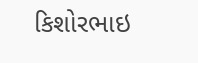કિશોરભાઇ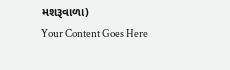મશરૂવાળા)
Your Content Goes Here